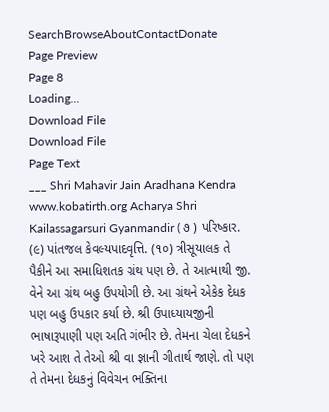SearchBrowseAboutContactDonate
Page Preview
Page 8
Loading...
Download File
Download File
Page Text
___ Shri Mahavir Jain Aradhana Kendra www.kobatirth.org Acharya Shri Kailassagarsuri Gyanmandir ( ૭ ) પરિષ્કાર. (૯) પાંતજલ કેવલ્યપાદવૃત્તિ. (૧૦) ત્રીસૂયાલક તે પૈકીને આ સમાધિશતક ગ્રંથ પણ છે. તે આત્માથી જી. વેને આ ગ્રંથ બહુ ઉપયોગી છે. આ ગ્રંથને એકેક દેધક પણ બહુ ઉપકાર કર્યા છે. શ્રી ઉપાધ્યાયજીની ભાષારૂપાણી પણ અતિ ગંભીર છે. તેમના ચેલા દેધકને ખરે આશ તે તેઓ શ્રી વા જ્ઞાની ગીતાર્થ જાણે. તો પણ તે તેમના દેધકનું વિવેચન ભક્તિના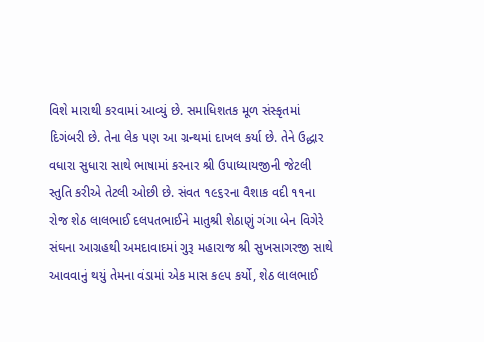વિશે મારાથી કરવામાં આવ્યું છે. સમાધિશતક મૂળ સંસ્કૃતમાં દિગંબરી છે. તેના લેક પણ આ ગ્રન્થમાં દાખલ કર્યા છે. તેને ઉદ્ધાર વધારા સુધારા સાથે ભાષામાં કરનાર શ્રી ઉપાધ્યાયજીની જેટલી સ્તુતિ કરીએ તેટલી ઓછી છે. સંવત ૧૯૬રના વૈશાક વદી ૧૧ના રોજ શેઠ લાલભાઈ દલપતભાઈને માતુશ્રી શેઠાણું ગંગા બેન વિગેરે સંઘના આગ્રહથી અમદાવાદમાં ગુરૂ મહારાજ શ્રી સુખસાગરજી સાથે આવવાનું થયું તેમના વંડામાં એક માસ ક૯પ કર્યો, શેઠ લાલભાઈ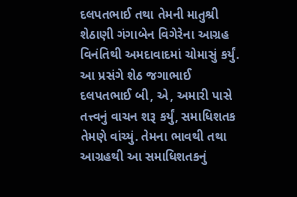દલપતભાઈ તથા તેમની માતુશ્રી શેઠાણી ગંગાબેન વિગેરેના આગ્રહ વિનંતિથી અમદાવાદમાં ચોમાસું કર્યું. આ પ્રસંગે શેઠ જગાભાઈ દલપતભાઈ બી, એ, અમારી પાસે તત્ત્વનું વાચન શરૂ કર્યું, સમાધિશતક તેમણે વાંચ્યું. તેમના ભાવથી તથા આગ્રહથી આ સમાધિશતકનું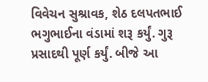વિવેચન સુશ્રાવક, શેઠ દલપતભાઈ ભગુભાઈના વંડામાં શરૂ કર્યું. ગુરૂ પ્રસાદથી પૂર્ણ કર્યું. બીજે આ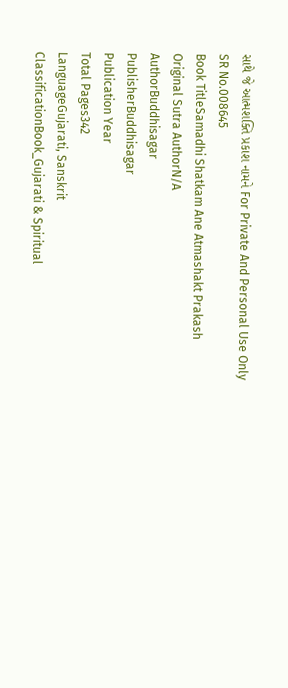સાથે જે આત્મશક્તિ પ્રકાશ નામને For Private And Personal Use Only
SR No.008645
Book TitleSamadhi Shatkam Ane Atmashakt Prakash
Original Sutra AuthorN/A
AuthorBuddhisagar
PublisherBuddhisagar
Publication Year
Total Pages342
LanguageGujarati, Sanskrit
ClassificationBook_Gujarati & Spiritual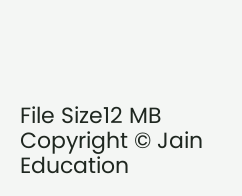File Size12 MB
Copyright © Jain Education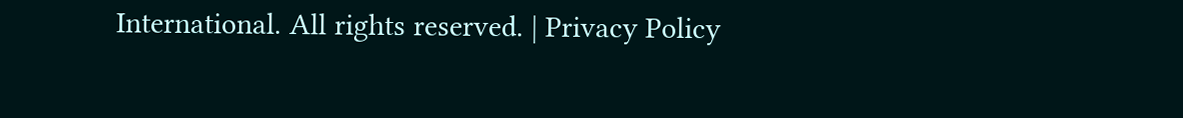International. All rights reserved. | Privacy Policy